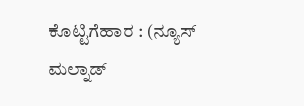ಕೊಟ್ಟಿಗೆಹಾರ : (ನ್ಯೂಸ್ ಮಲ್ನಾಡ್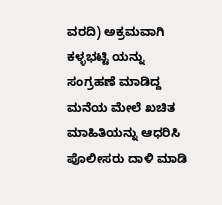ವರದಿ) ಅಕ್ರಮವಾಗಿ ಕಳ್ಳಭಟ್ಟಿ ಯನ್ನು ಸಂಗ್ರಹಣೆ ಮಾಡಿದ್ದ ಮನೆಯ ಮೇಲೆ ಖಚಿತ ಮಾಹಿತಿಯನ್ನು ಆಧರಿಸಿ ಪೊಲೀಸರು ದಾಳಿ ಮಾಡಿ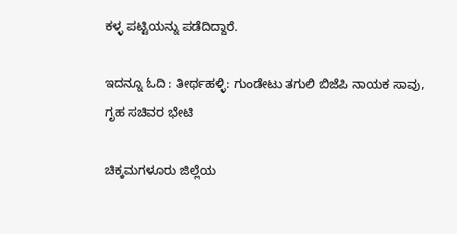ಕಳ್ಳ ಪಟ್ಟಿಯನ್ನು ಪಡೆದಿದ್ದಾರೆ.

ಇದನ್ನೂ ಓದಿ : ತೀರ್ಥಹಳ್ಳಿ: ಗುಂಡೇಟು ತಗುಲಿ ಬಿಜೆಪಿ ನಾಯಕ ಸಾವು, ಗೃಹ ಸಚಿವರ ಭೇಟಿ

ಚಿಕ್ಕಮಗಳೂರು ಜಿಲ್ಲೆಯ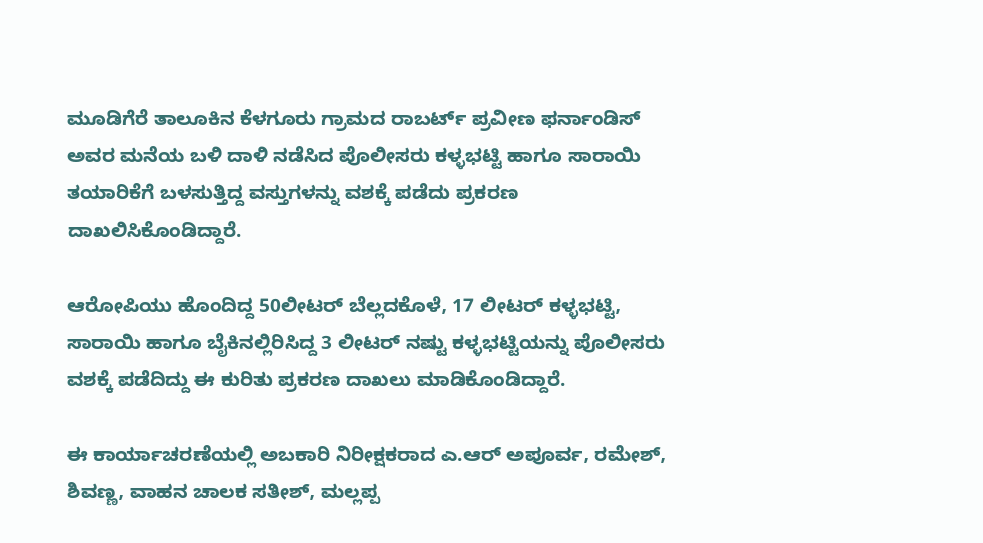ಮೂಡಿಗೆರೆ ತಾಲೂಕಿನ ಕೆಳಗೂರು ಗ್ರಾಮದ ರಾಬರ್ಟ್ ಪ್ರವೀಣ ಫರ್ನಾಂಡಿಸ್ ಅವರ ಮನೆಯ ಬಳಿ ದಾಳಿ ನಡೆಸಿದ ಪೊಲೀಸರು ಕಳ್ಳಭಟ್ಟಿ ಹಾಗೂ ಸಾರಾಯಿ ತಯಾರಿಕೆಗೆ ಬಳಸುತ್ತಿದ್ದ ವಸ್ತುಗಳನ್ನು ವಶಕ್ಕೆ ಪಡೆದು ಪ್ರಕರಣ ದಾಖಲಿಸಿಕೊಂಡಿದ್ದಾರೆ.

ಆರೋಪಿಯು ಹೊಂದಿದ್ದ 50ಲೀಟರ್ ಬೆಲ್ಲದಕೊಳೆ, 17 ಲೀಟರ್ ಕಳ್ಳಭಟ್ಟಿ, ಸಾರಾಯಿ ಹಾಗೂ ಬೈಕಿನಲ್ಲಿರಿಸಿದ್ದ 3 ಲೀಟರ್ ನಷ್ಟು ಕಳ್ಳಭಟ್ಟಿಯನ್ನು ಪೊಲೀಸರು ವಶಕ್ಕೆ ಪಡೆದಿದ್ದು ಈ ಕುರಿತು ಪ್ರಕರಣ ದಾಖಲು ಮಾಡಿಕೊಂಡಿದ್ದಾರೆ.

ಈ ಕಾರ್ಯಾಚರಣೆಯಲ್ಲಿ ಅಬಕಾರಿ ನಿರೀಕ್ಷಕರಾದ ಎ.ಆರ್ ಅಪೂರ್ವ, ರಮೇಶ್, ಶಿವಣ್ಣ, ವಾಹನ ಚಾಲಕ ಸತೀಶ್, ಮಲ್ಲಪ್ಪ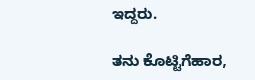ಇದ್ದರು.

ತನು ಕೊಟ್ಟಿಗೆಹಾರ,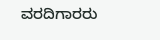ವರದಿಗಾರರು